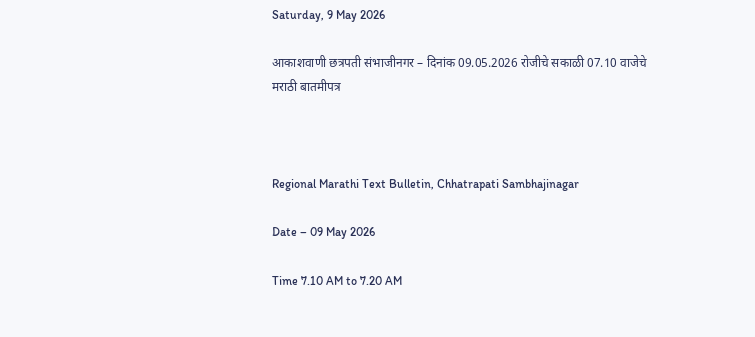Saturday, 9 May 2026

आकाशवाणी छत्रपती संभाजीनगर – दिनांक 09.05.2026 रोजीचे सकाळी 07.10 वाजेचे मराठी बातमीपत्र



Regional Marathi Text Bulletin, Chhatrapati Sambhajinagar

Date – 09 May 2026

Time 7.10 AM to 7.20 AM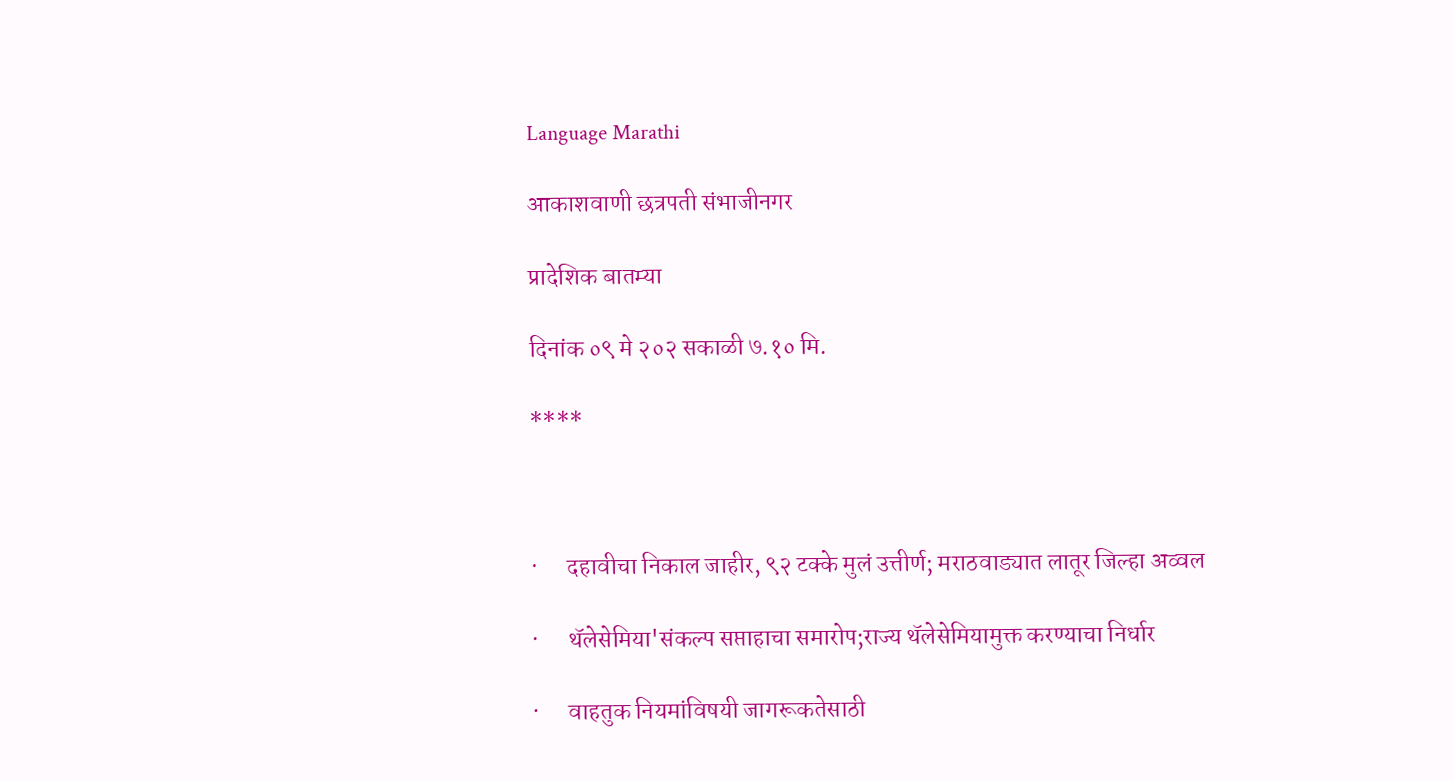Language Marathi

आकाशवाणी छत्रपती संभाजीनगर

प्रादेशिक बातम्या

दिनांक ०९ मे २०२ सकाळी ७.१० मि.

****



·      दहावीचा निकाल जाहीर, ९२ टक्के मुलं उत्तीर्ण; मराठवाड्यात लातूर जिल्हा अव्वल

·      थॅलेसेमिया'संकल्प सप्ताहाचा समारोप;राज्य थॅलेसेमियामुक्त करण्याचा निर्धार

·      वाहतुक नियमांविषयी जागरूकतेसाठी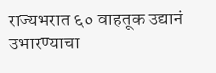राज्यभरात ६० वाहतूक उद्यानं उभारण्याचा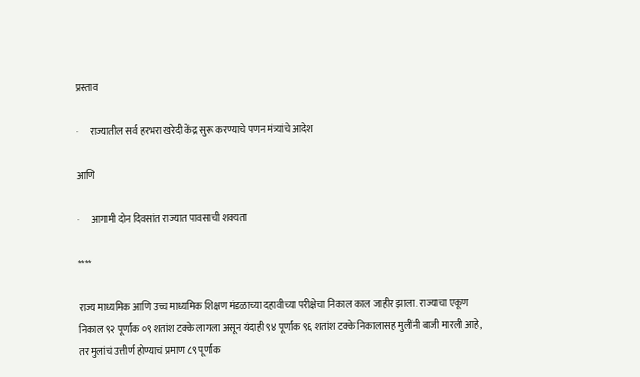प्रस्ताव

·      राज्यातील सर्व हरभरा खरेदी केंद्र सुरू करण्याचे पणन मंत्र्यांचे आदेश

आणि

·      आगामी दोन दिवसांत राज्यात पावसाची शक्यता

****

राज्य माध्यमिक आणि उच्च माध्यमिक शिक्षण मंडळाच्या दहावीच्या परीक्षेचा निकाल काल जाहीर झाला. राज्याचा एकूण निकाल ९२ पूर्णांक ०९ शतांश टक्के लागला असून यंदाही ९४ पूर्णांक ९६ शतांश टक्के निकालासह मुलींनी बाजी मारली आहे, तर मुलांचं उत्तीर्ण होण्याचं प्रमाण ८९ पूर्णांक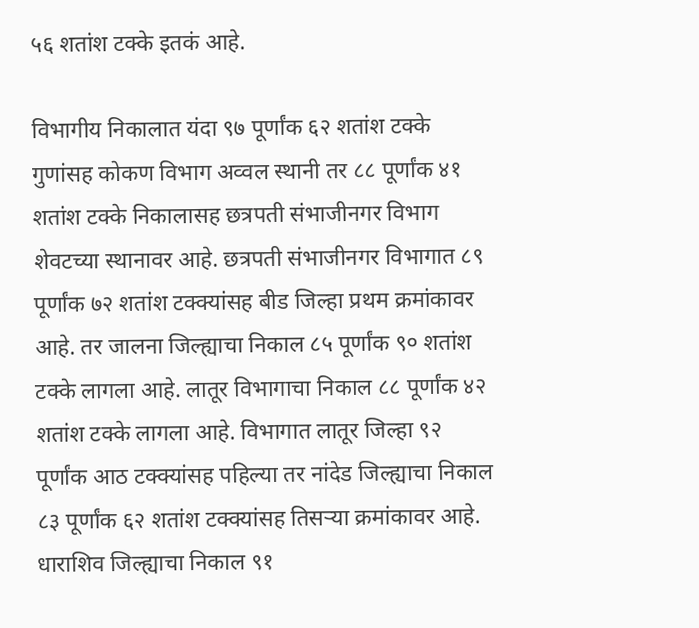५६ शतांश टक्के इतकं आहे.

विभागीय निकालात यंदा ९७ पूर्णांक ६२ शतांश टक्के गुणांसह कोकण विभाग अव्वल स्थानी तर ८८ पूर्णांक ४१ शतांश टक्के निकालासह छत्रपती संभाजीनगर विभाग शेवटच्या स्थानावर आहे. छत्रपती संभाजीनगर विभागात ८९ पूर्णांक ७२ शतांश टक्क्यांसह बीड जिल्हा प्रथम क्रमांकावर आहे. तर जालना जिल्ह्याचा निकाल ८५ पूर्णांक ९० शतांश टक्के लागला आहे. लातूर विभागाचा निकाल ८८ पूर्णांक ४२ शतांश टक्के लागला आहे. विभागात लातूर जिल्हा ९२ पूर्णांक आठ टक्क्यांसह पहिल्या तर नांदेड जिल्ह्याचा निकाल ८३ पूर्णांक ६२ शतांश टक्क्यांसह तिसऱ्या क्रमांकावर आहे. धाराशिव जिल्ह्याचा निकाल ९१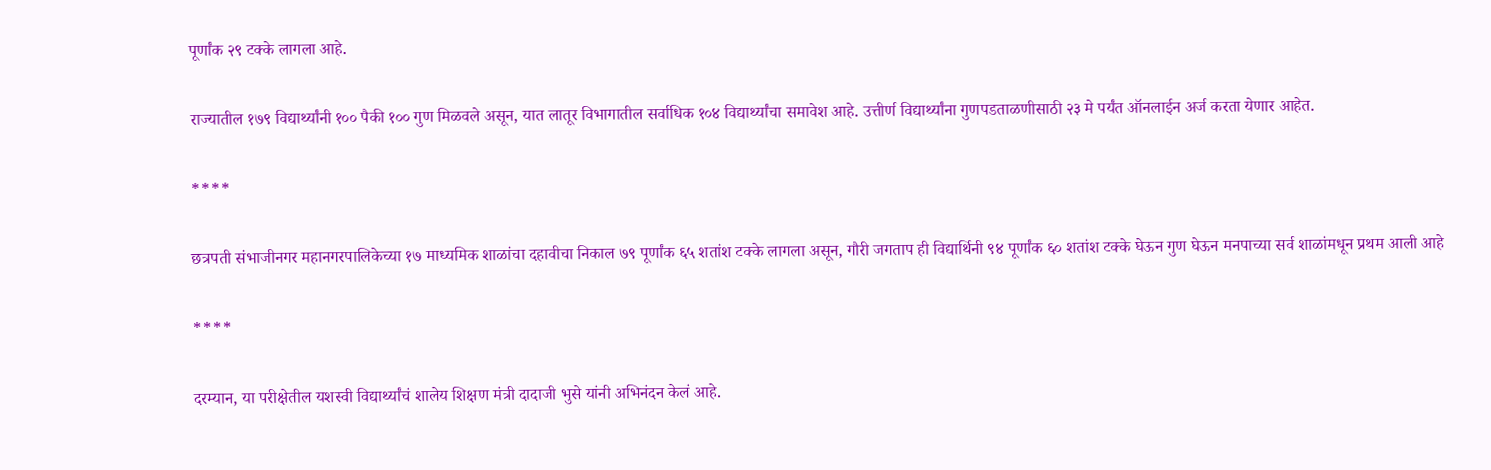पूर्णांक २९ टक्के लागला आहे.

राज्यातील १७९ विद्यार्थ्यांनी १०० पैकी १०० गुण मिळवले असून, यात लातूर विभागातील सर्वाधिक १०४ विद्यार्थ्यांचा समावेश आहे. उत्तीर्ण विद्यार्थ्यांना गुणपडताळणीसाठी २३ मे पर्यंत ऑनलाईन अर्ज करता येणार आहेत.

****

छत्रपती संभाजीनगर महानगरपालिकेच्या १७ माध्यमिक शाळांचा दहावीचा निकाल ७९ पूर्णांक ६५ शतांश टक्के लागला असून, गौरी जगताप ही विद्यार्थिनी ९४ पूर्णांक ६० शतांश टक्के घेऊन गुण घेऊन मनपाच्या सर्व शाळांमधून प्रथम आली आहे

****

दरम्यान, या परीक्षेतील यशस्वी विद्यार्थ्यांचं शालेय शिक्षण मंत्री दादाजी भुसे यांनी अभिनंदन केलं आहे.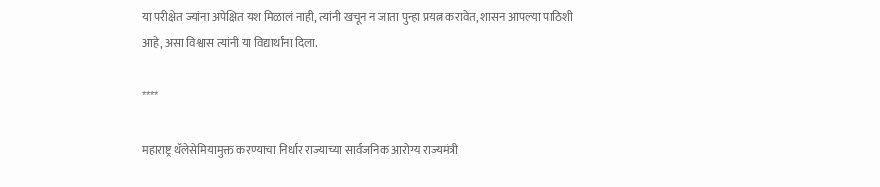या परीक्षेत ज्यांना अपेक्षित यश मिळालं नाही, त्यांनी खचून न जाता पुन्हा प्रयत्न करावेत, शासन आपल्या पाठिशी आहे, असा विश्वास त्यांनी या विद्यार्थांना दिला.

****

महाराष्ट्र थॅलेसेमियामुक्त करण्याचा निर्धार राज्याच्या सार्वजनिक आरोग्य राज्यमंत्री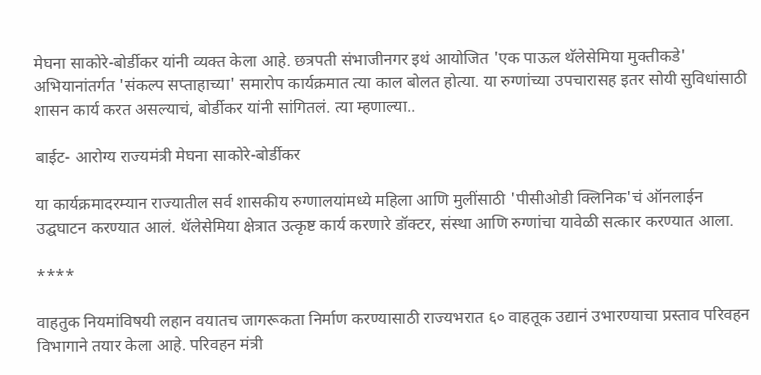मेघना साकोरे-बोर्डीकर यांनी व्यक्त केला आहे. छत्रपती संभाजीनगर इथं आयोजित 'एक पाऊल थॅलेसेमिया मुक्तीकडे' अभियानांतर्गत 'संकल्प सप्ताहाच्या' समारोप कार्यक्रमात त्या काल बोलत होत्या. या रुग्णांच्या उपचारासह इतर सोयी सुविधांसाठी शासन कार्य करत असल्याचं, बोर्डीकर यांनी सांगितलं. त्या म्हणाल्या..

बाईट- आरोग्य राज्यमंत्री मेघना साकोरे-बोर्डीकर

या कार्यक्रमादरम्यान राज्यातील सर्व शासकीय रुग्णालयांमध्ये महिला आणि मुलींसाठी 'पीसीओडी क्लिनिक'चं ऑनलाईन उद्घघाटन करण्यात आलं. थॅलेसेमिया क्षेत्रात उत्कृष्ट कार्य करणारे डॉक्टर, संस्था आणि रुग्णांचा यावेळी सत्कार करण्यात आला.

****

वाहतुक नियमांविषयी लहान वयातच जागरूकता निर्माण करण्यासाठी राज्यभरात ६० वाहतूक उद्यानं उभारण्याचा प्रस्ताव परिवहन विभागाने तयार केला आहे. परिवहन मंत्री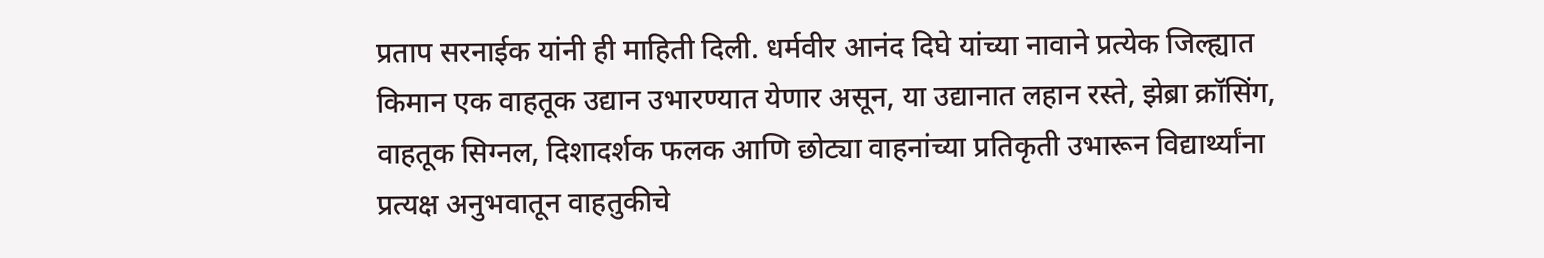प्रताप सरनाईक यांनी ही माहिती दिली. धर्मवीर आनंद दिघे यांच्या नावाने प्रत्येक जिल्ह्यात किमान एक वाहतूक उद्यान उभारण्यात येणार असून, या उद्यानात लहान रस्ते, झेब्रा क्रॉसिंग, वाहतूक सिग्नल, दिशादर्शक फलक आणि छोट्या वाहनांच्या प्रतिकृती उभारून विद्यार्थ्यांना प्रत्यक्ष अनुभवातून वाहतुकीचे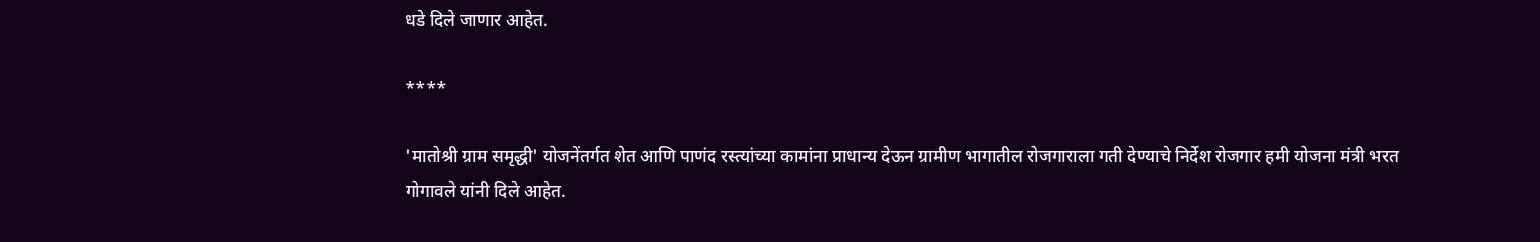धडे दिले जाणार आहेत.

****

'मातोश्री ग्राम समृद्धी' योजनेंतर्गत शेत आणि पाणंद रस्त्यांच्या कामांना प्राधान्य देऊन ग्रामीण भागातील रोजगाराला गती देण्याचे निर्देश रोजगार हमी योजना मंत्री भरत गोगावले यांनी दिले आहेत.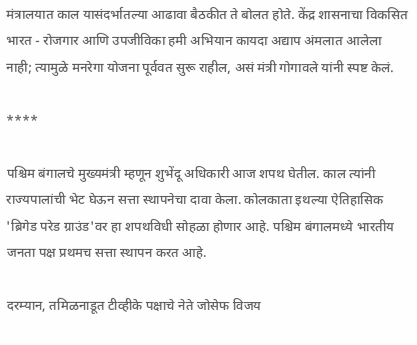मंत्रालयात काल यासंदर्भातल्या आढावा बैठकीत ते बोलत होते. केंद्र शासनाचा विकसित भारत - रोजगार आणि उपजीविका हमी अभियान कायदा अद्याप अंमलात आलेला नाही; त्यामुळे मनरेगा योजना पूर्ववत सुरू राहील, असं मंत्री गोगावले यांनी स्पष्ट केलं.

****

पश्चिम बंगालचे मुख्यमंत्री म्हणून शुभेंदू अधिकारी आज शपथ घेतील. काल त्यांनी राज्यपालांची भेट घेऊन सत्ता स्थापनेचा दावा केला. कोलकाता इथल्या ऐतिहासिक 'ब्रिगेड परेड ग्राउंड'वर हा शपथविधी सोहळा होणार आहे. पश्चिम बंगालमध्ये भारतीय जनता पक्ष प्रथमच सत्ता स्थापन करत आहे.

दरम्यान, तमिळनाडूत टीव्हीके पक्षाचे नेते जोसेफ विजय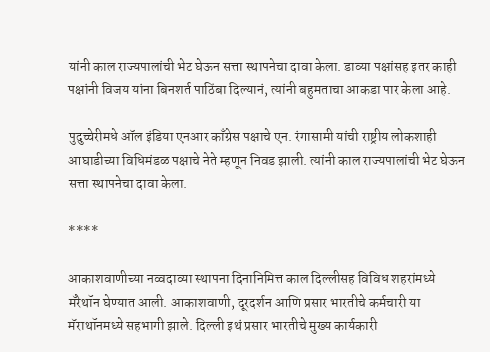यांनी काल राज्यपालांची भेट घेऊन सत्ता स्थापनेचा दावा केला. डाव्या पक्षांसह इतर काही पक्षांनी विजय यांना बिनशर्त पाठिंबा दिल्यानं, त्यांनी बहुमताचा आकडा पार केला आहे.

पुदुच्चेरीमधे ऑल इंडिया एनआर काँग्रेस पक्षाचे एन. रंगासामी यांची राष्ट्रीय लोकशाही आघाडीच्या विधिमंडळ पक्षाचे नेते म्हणून निवड झाली. त्यांनी काल राज्यपालांची भेट घेऊन सत्ता स्थापनेचा दावा केला.

****

आकाशवाणीच्या नव्वदाव्या स्थापना दिनानिमित्त काल दिल्लीसह विविध शहरांमध्ये मॅरेथॉन घेण्यात आली. आकाशवाणी, दूरदर्शन आणि प्रसार भारतीचे कर्मचारी या मॅराथॉनमध्ये सहभागी झाले. दिल्ली इथं प्रसार भारतीचे मुख्य कार्यकारी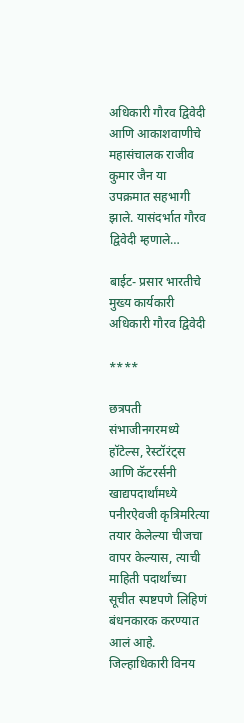अधिकारी गौरव द्विवेदी आणि आकाशवाणीचे महासंचालक राजीव कुमार जैन या उपक्रमात सहभागी झाले. यासंदर्भात गौरव द्विवेदी म्हणाले…

बाईट- प्रसार भारतीचे मुख्य कार्यकारी अधिकारी गौरव द्विवेदी

****

छत्रपती संभाजीनगरमध्ये हॉटेल्स, रेस्टॉरंट्स आणि कॅटरर्सनी खाद्यपदार्थांमध्ये पनीरऐवजी कृत्रिमरित्या तयार केलेल्या चीजचा वापर केल्यास, त्याची माहिती पदार्थांच्या सूचीत स्पष्टपणे लिहिणं बंधनकारक करण्यात आलं आहे. जिल्हाधिकारी विनय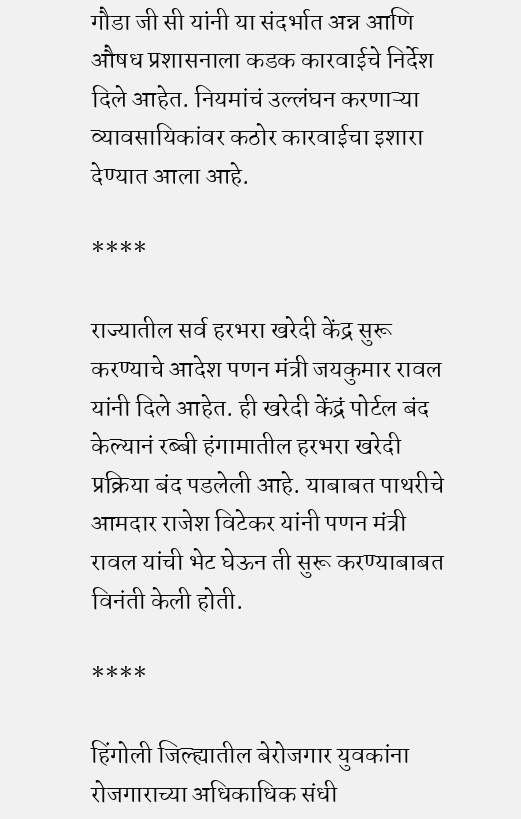गौडा जी सी यांनी या संदर्भात अन्न आणि औषध प्रशासनाला कडक कारवाईचे निर्देश दिले आहेत. नियमांचं उल्लंघन करणाऱ्या व्यावसायिकांवर कठोर कारवाईचा इशारा देण्यात आला आहे.

****

राज्यातील सर्व हरभरा खरेदी केंद्र सुरू करण्याचे आदेश पणन मंत्री जयकुमार रावल यांनी दिले आहेत. ही खरेदी केंद्रं पोर्टल बंद केल्यानं रब्बी हंगामातील हरभरा खरेदी प्रक्रिया बंद पडलेली आहे. याबाबत पाथरीचे आमदार राजेश विटेकर यांनी पणन मंत्री रावल यांची भेट घेऊन ती सुरू करण्याबाबत विनंती केली होती.

****

हिंगोली जिल्ह्यातील बेरोजगार युवकांना रोजगाराच्या अधिकाधिक संधी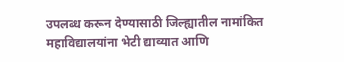उपलब्ध करून देण्यासाठी जिल्ह्यातील नामांकित महाविद्यालयांना भेटी द्याव्यात आणि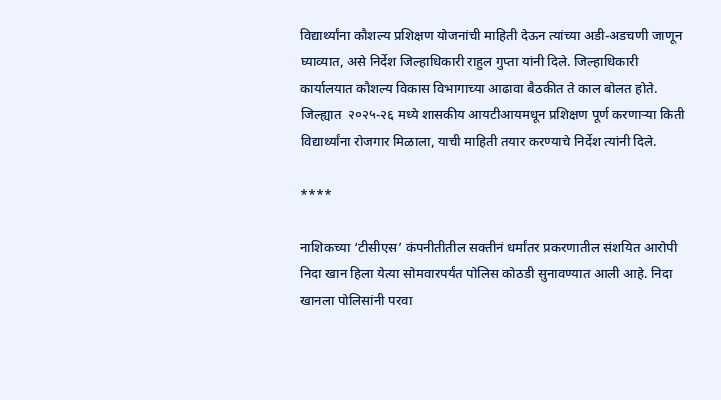विद्यार्थ्यांना कौशल्य प्रशिक्षण योजनांची माहिती देऊन त्यांच्या अडी-अडचणी जाणून घ्याव्यात, असे निर्देश जिल्हाधिकारी राहुल गुप्ता यांनी दिले. जिल्हाधिकारी कार्यालयात कौशल्य विकास विभागाच्या आढावा बैठकीत ते काल बोलत होते. जिल्ह्यात  २०२५-२६ मध्ये शासकीय आयटीआयमधून प्रशिक्षण पूर्ण करणाऱ्या किती विद्यार्थ्यांना रोजगार मिळाला, याची माहिती तयार करण्याचे निर्देश त्यांनी दिले.

****

नाशिकच्या ‘टीसीएस’ कंपनीतीतील सक्तीनं धर्मांतर प्रकरणातील संशयित आरोपी निदा खान हिला येत्या सोमवारपर्यंत पोलिस कोठडी सुनावण्यात आली आहे. निदा खानला पोलिसांनी परवा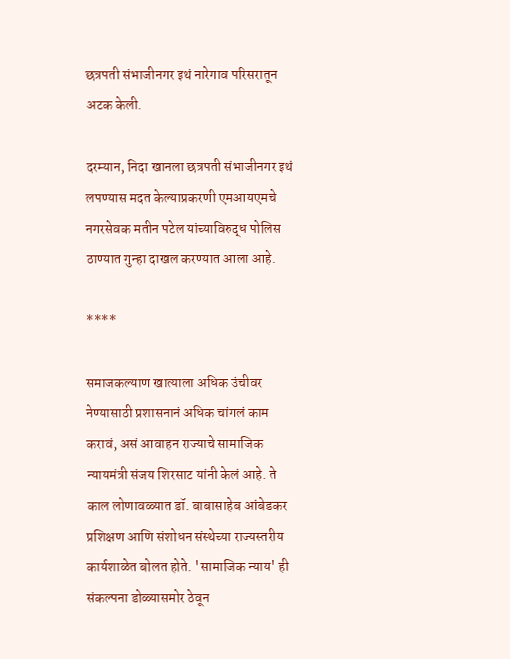छत्रपती संभाजीनगर इथं नारेगाव परिसरातून अटक केली.

दरम्यान, निदा खानला छत्रपती संभाजीनगर इथं लपण्यास मदत केल्याप्रकरणी एमआयएमचे नगरसेवक मतीन पटेल यांच्याविरुद्ध पोलिस ठाण्यात गुन्हा दाखल करण्यात आला आहे.

****

समाजकल्याण खात्याला अधिक उंचीवर नेण्यासाठी प्रशासनानं अधिक चांगलं काम करावं, असं आवाहन राज्याचे सामाजिक न्यायमंत्री संजय शिरसाट यांनी केलं आहे. ते काल लोणावळ्यात डॉ. बाबासाहेब आंबेडकर प्रशिक्षण आणि संशोधन संस्थेच्या राज्यस्तरीय कार्यशाळेत बोलत होते. 'सामाजिक न्याय' ही संकल्पना डोळ्यासमोर ठेवून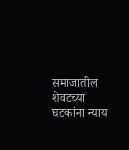समाजातील शेवटच्या घटकांना न्याय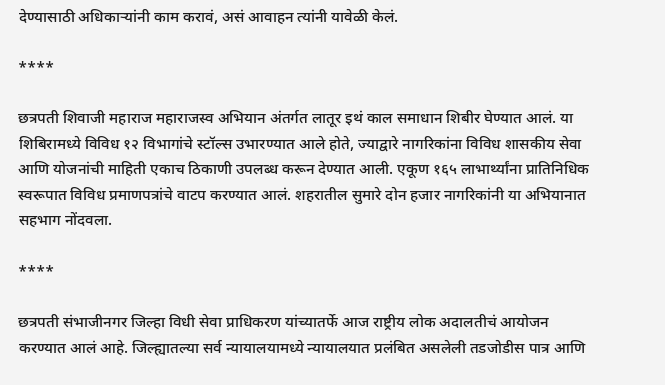देण्यासाठी अधिकाऱ्यांनी काम करावं, असं आवाहन त्यांनी यावेळी केलं.

****

छत्रपती शिवाजी महाराज महाराजस्व अभियान अंतर्गत लातूर इथं काल समाधान शिबीर घेण्यात आलं. या शिबिरामध्ये विविध १२ विभागांचे स्टॉल्स उभारण्यात आले होते, ज्याद्वारे नागरिकांना विविध शासकीय सेवा आणि योजनांची माहिती एकाच ठिकाणी उपलब्ध करून देण्यात आली. एकूण १६५ लाभार्थ्यांना प्रातिनिधिक स्वरूपात विविध प्रमाणपत्रांचे वाटप करण्यात आलं. शहरातील सुमारे दोन हजार नागरिकांनी या अभियानात सहभाग नोंदवला.

****

छत्रपती संभाजीनगर जिल्हा विधी सेवा प्राधिकरण यांच्यातर्फे आज राष्ट्रीय लोक अदालतीचं आयोजन करण्यात आलं आहे. जिल्ह्यातल्या सर्व न्यायालयामध्ये न्यायालयात प्रलंबित असलेली तडजोडीस पात्र आणि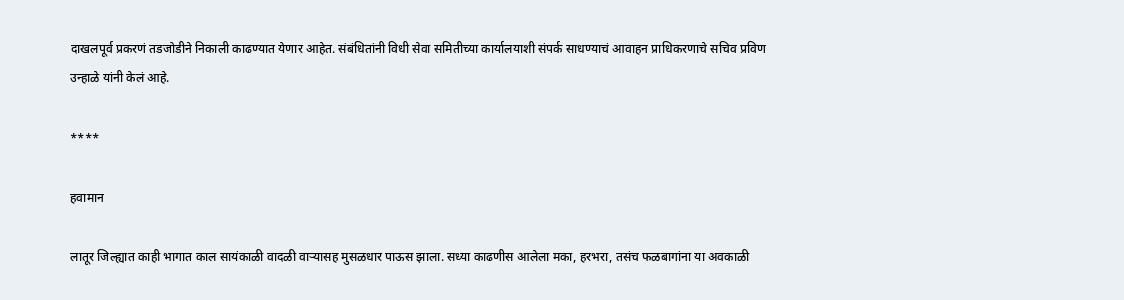दाखलपूर्व प्रकरणं तडजोडीने निकाली काढण्यात येणार आहेत. संबंधितांनी विधी सेवा समितीच्या कार्यालयाशी संपर्क साधण्याचं आवाहन प्राधिकरणाचे सचिव प्रविण उन्हाळे यांनी केलं आहे.

****

हवामान

लातूर जिल्ह्यात काही भागात काल सायंकाळी वादळी वाऱ्यासह मुसळधार पाऊस झाला. सध्या काढणीस आलेला मका, हरभरा, तसंच फळबागांना या अवकाळी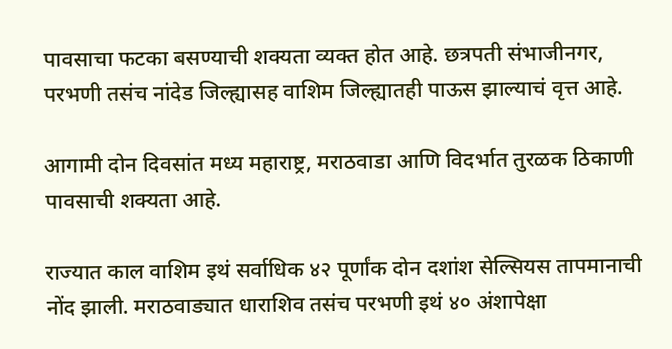पावसाचा फटका बसण्याची शक्यता व्यक्त होत आहे. छत्रपती संभाजीनगर, परभणी तसंच नांदेड जिल्ह्यासह वाशिम जिल्ह्यातही पाऊस झाल्याचं वृत्त आहे.

आगामी दोन दिवसांत मध्य महाराष्ट्र, मराठवाडा आणि विदर्भात तुरळक ठिकाणी पावसाची शक्यता आहे.

राज्यात काल वाशिम इथं सर्वाधिक ४२ पूर्णांक दोन दशांश सेल्सियस तापमानाची नोंद झाली. मराठवाड्यात धाराशिव तसंच परभणी इथं ४० अंशापेक्षा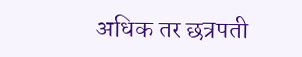अधिक तर छत्रपती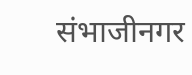संभाजीनगर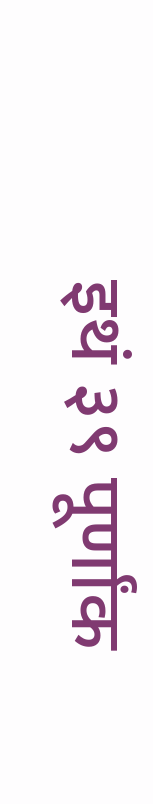इथं ३९ पूर्णांक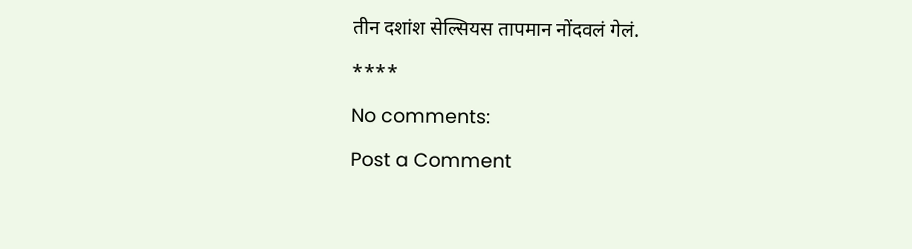तीन दशांश सेल्सियस तापमान नोंदवलं गेलं.

****

No comments:

Post a Comment